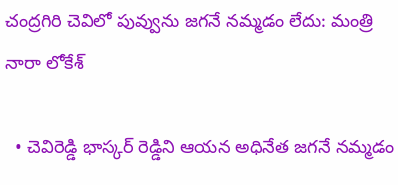చంద్రగిరి చెవిలో పువ్వును జగనే నమ్మడం లేదు: మంత్రి నారా లోకేశ్

  • చెవిరెడ్డి భాస్కర్ రెడ్డిని ఆయన అధినేత జగనే నమ్మడం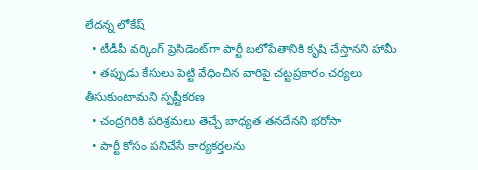లేదన్న లోకేష్
  • టీడీపీ వర్కింగ్ ప్రెసిడెంట్‌గా పార్టీ బలోపేతానికి కృషి చేస్తానని హామీ
  • తప్పుడు కేసులు పెట్టి వేధించిన వారిపై చట్టప్రకారం చర్యలు తీసుకుంటామని స్పష్టీకరణ
  • చంద్రగిరికి పరిశ్రమలు తెచ్చే బాధ్యత తనదేనని భరోసా
  • పార్టీ కోసం పనిచేసే కార్యకర్తలను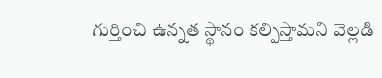గుర్తించి ఉన్నత స్థానం కల్పిస్తామని వెల్లడి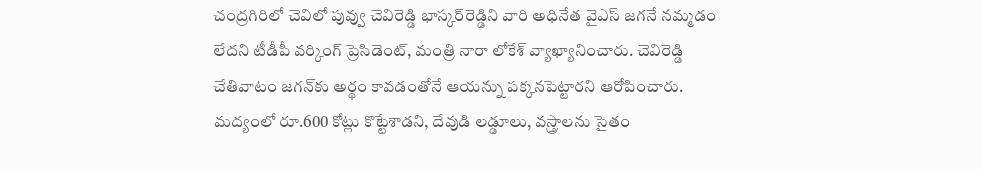చంద్రగిరిలో చెవిలో పువ్వు చెవిరెడ్డి భాస్కర్‌రెడ్డిని వారి అధినేత వైఎస్ జగనే నమ్మడం లేదని టీడీపీ వర్కింగ్ ప్రెసిడెంట్, మంత్రి నారా లోకేశ్ వ్యాఖ్యానించారు. చెవిరెడ్డి చేతివాటం జగన్‌కు అర్థం కావడంతోనే ఆయన్ను పక్కనపెట్టారని ఆరోపించారు. మద్యంలో రూ.600 కోట్లు కొట్టేశాడని, దేవుడి లడ్డూలు, వస్త్రాలను సైతం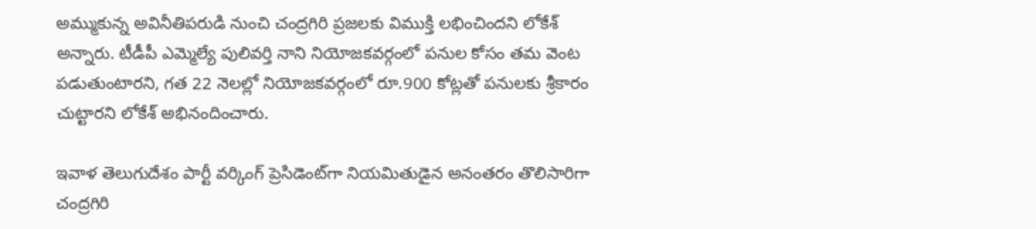అమ్ముకున్న అవినీతిపరుడి నుంచి చంద్రగిరి ప్రజలకు విముక్తి లభించిందని లోకేశ్ అన్నారు. టీడీపీ ఎమ్మెల్యే పులివర్తి నాని నియోజకవర్గంలో పనుల కోసం తమ వెంట పడుతుంటారని, గత 22 నెలల్లో నియోజకవర్గంలో రూ.900 కోట్లతో పనులకు శ్రీకారం చుట్టారని లోకేశ్ అభినందించారు.

ఇవాళ తెలుగుదేశం పార్టీ వర్కింగ్ ప్రెసిడెంట్‌గా నియమితుడైన అనంతరం తొలిసారిగా చంద్రగిరి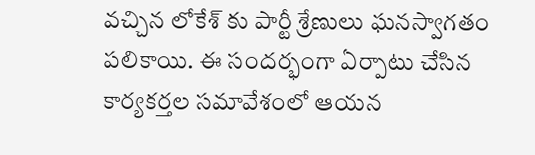వచ్చిన లోకేశ్ కు పార్టీ శ్రేణులు ఘనస్వాగతం పలికాయి. ఈ సందర్భంగా ఏర్పాటు చేసిన కార్యకర్తల సమావేశంలో ఆయన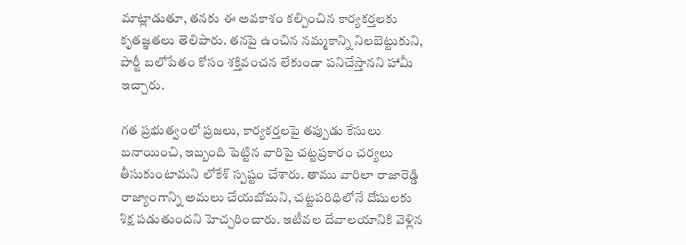మాట్లాడుతూ, తనకు ఈ అవకాశం కల్పించిన కార్యకర్తలకు కృతజ్ఞతలు తెలిపారు. తనపై ఉంచిన నమ్మకాన్ని నిలబెట్టుకుని, పార్టీ బలోపేతం కోసం శక్తివంచన లేకుండా పనిచేస్తానని హామీ ఇచ్చారు.

గత ప్రభుత్వంలో ప్రజలు, కార్యకర్తలపై తప్పుడు కేసులు బనాయించి, ఇబ్బంది పెట్టిన వారిపై చట్టప్రకారం చర్యలు తీసుకుంటామని లోకేశ్ స్పష్టం చేశారు. తాము వారిలా రాజారెడ్డి రాజ్యాంగాన్ని అమలు చేయబోమని, చట్టపరిధిలోనే దోషులకు శిక్ష పడుతుందని హెచ్చరించారు. ఇటీవల దేవాలయానికి వెళ్లిన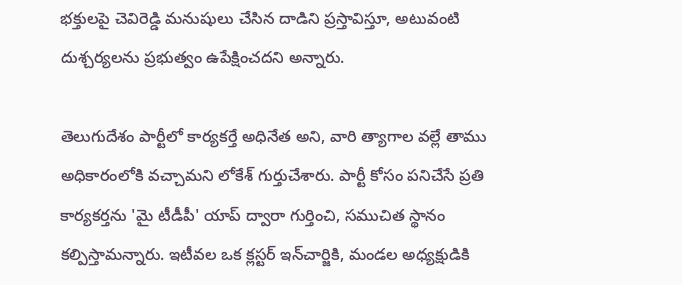భక్తులపై చెవిరెడ్డి మనుషులు చేసిన దాడిని ప్రస్తావిస్తూ, అటువంటి దుశ్చర్యలను ప్రభుత్వం ఉపేక్షించదని అన్నారు.

తెలుగుదేశం పార్టీలో కార్యకర్తే అధినేత అని, వారి త్యాగాల వల్లే తాము అధికారంలోకి వచ్చామని లోకేశ్ గుర్తుచేశారు. పార్టీ కోసం పనిచేసే ప్రతి కార్యకర్తను 'మై టీడీపీ' యాప్ ద్వారా గుర్తించి, సముచిత స్థానం కల్పిస్తామన్నారు. ఇటీవల ఒక క్లస్టర్ ఇన్‌చార్జికి, మండల అధ్యక్షుడికి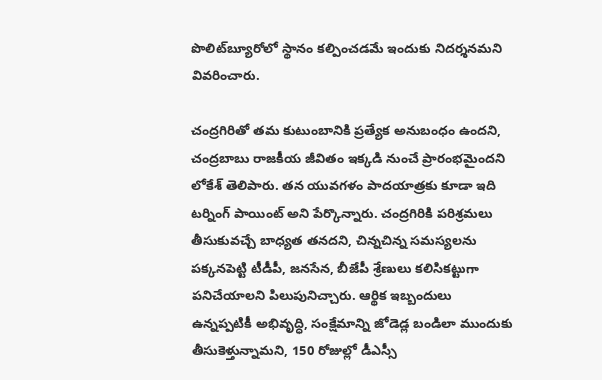పొలిట్‌బ్యూరోలో స్థానం కల్పించడమే ఇందుకు నిదర్శనమని వివరించారు.

చంద్రగిరితో తమ కుటుంబానికి ప్రత్యేక అనుబంధం ఉందని, చంద్రబాబు రాజకీయ జీవితం ఇక్కడి నుంచే ప్రారంభమైందని లోకేశ్ తెలిపారు. తన యువగళం పాదయాత్రకు కూడా ఇది టర్నింగ్ పాయింట్ అని పేర్కొన్నారు. చంద్రగిరికి పరిశ్రమలు తీసుకువచ్చే బాధ్యత తనదని, చిన్నచిన్న సమస్యలను పక్కనపెట్టి టీడీపీ, జనసేన, బీజేపీ శ్రేణులు కలిసికట్టుగా పనిచేయాలని పిలుపునిచ్చారు. ఆర్థిక ఇబ్బందులు ఉన్నప్పటికీ అభివృద్ధి, సంక్షేమాన్ని జోడెడ్ల బండిలా ముందుకు తీసుకెళ్తున్నామని, 150 రోజుల్లో డీఎస్సీ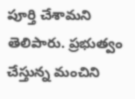పూర్తి చేశామని తెలిపారు. ప్రభుత్వం చేస్తున్న మంచిని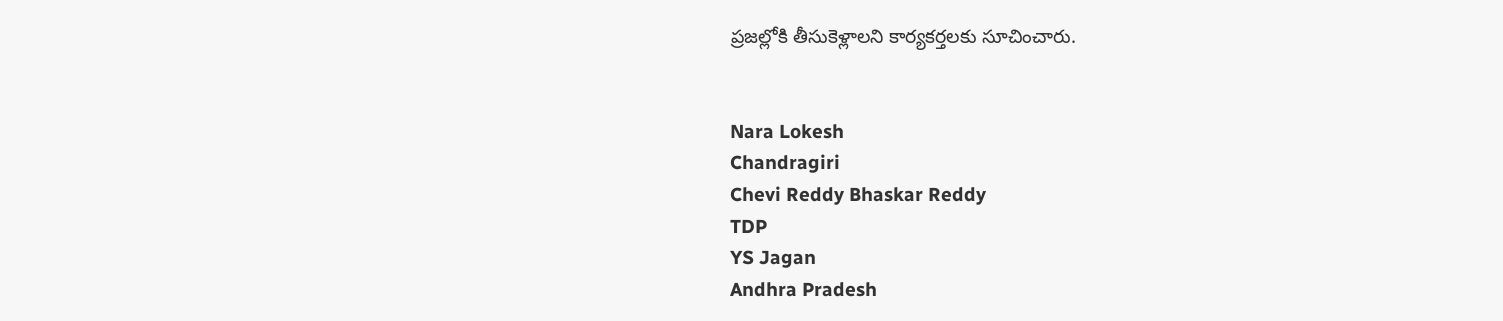ప్రజల్లోకి తీసుకెళ్లాలని కార్యకర్తలకు సూచించారు.


Nara Lokesh
Chandragiri
Chevi Reddy Bhaskar Reddy
TDP
YS Jagan
Andhra Pradesh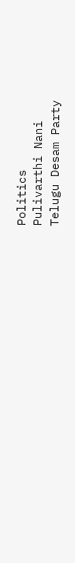Politics
Pulivarthi Nani
Telugu Desam Party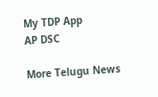My TDP App
AP DSC

More Telugu News